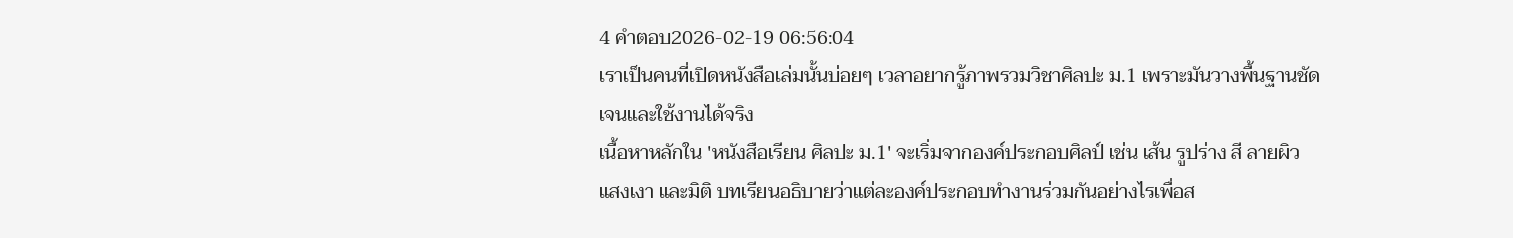4 คำตอบ2026-02-19 06:56:04
เราเป็นคนที่เปิดหนังสือเล่มนั้นบ่อยๆ เวลาอยากรู้ภาพรวมวิชาศิลปะ ม.1 เพราะมันวางพื้นฐานชัดเจนและใช้งานได้จริง
เนื้อหาหลักใน 'หนังสือเรียน ศิลปะ ม.1' จะเริ่มจากองค์ประกอบศิลป์ เช่น เส้น รูปร่าง สี ลายผิว แสงเงา และมิติ บทเรียนอธิบายว่าแต่ละองค์ประกอบทำงานร่วมกันอย่างไรเพื่อส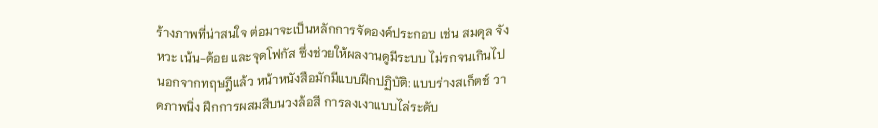ร้างภาพที่น่าสนใจ ต่อมาจะเป็นหลักการจัดองค์ประกอบ เช่น สมดุล จังหวะ เน้น-ด้อย และจุดโฟกัส ซึ่งช่วยให้ผลงานดูมีระบบ ไม่รกจนเกินไป
นอกจากทฤษฎีแล้ว หน้าหนังสือมักมีแบบฝึกปฏิบัติ: แบบร่างสเก็ตช์ วาดภาพนิ่ง ฝึกการผสมสีบนวงล้อสี การลงเงาแบบไล่ระดับ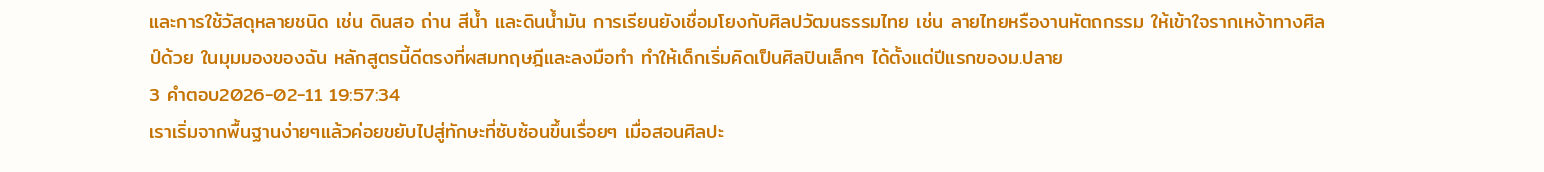และการใช้วัสดุหลายชนิด เช่น ดินสอ ถ่าน สีน้ำ และดินน้ำมัน การเรียนยังเชื่อมโยงกับศิลปวัฒนธรรมไทย เช่น ลายไทยหรืองานหัตถกรรม ให้เข้าใจรากเหง้าทางศิลป์ด้วย ในมุมมองของฉัน หลักสูตรนี้ดีตรงที่ผสมทฤษฎีและลงมือทำ ทำให้เด็กเริ่มคิดเป็นศิลปินเล็กๆ ได้ตั้งแต่ปีแรกของม.ปลาย
3 คำตอบ2026-02-11 19:57:34
เราเริ่มจากพื้นฐานง่ายๆแล้วค่อยขยับไปสู่ทักษะที่ซับซ้อนขึ้นเรื่อยๆ เมื่อสอนศิลปะ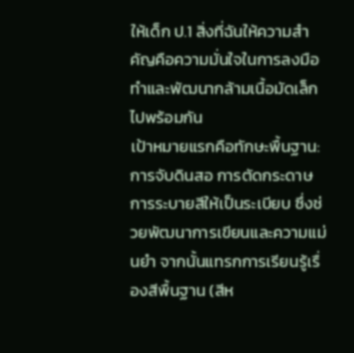ให้เด็ก ป.1 สิ่งที่ฉันให้ความสำคัญคือความมั่นใจในการลงมือทำและพัฒนากล้ามเนื้อมัดเล็กไปพร้อมกัน
เป้าหมายแรกคือทักษะพื้นฐาน: การจับดินสอ การตัดกระดาษ การระบายสีให้เป็นระเบียบ ซึ่งช่วยพัฒนาการเขียนและความแม่นยำ จากนั้นแทรกการเรียนรู้เรื่องสีพื้นฐาน (สีห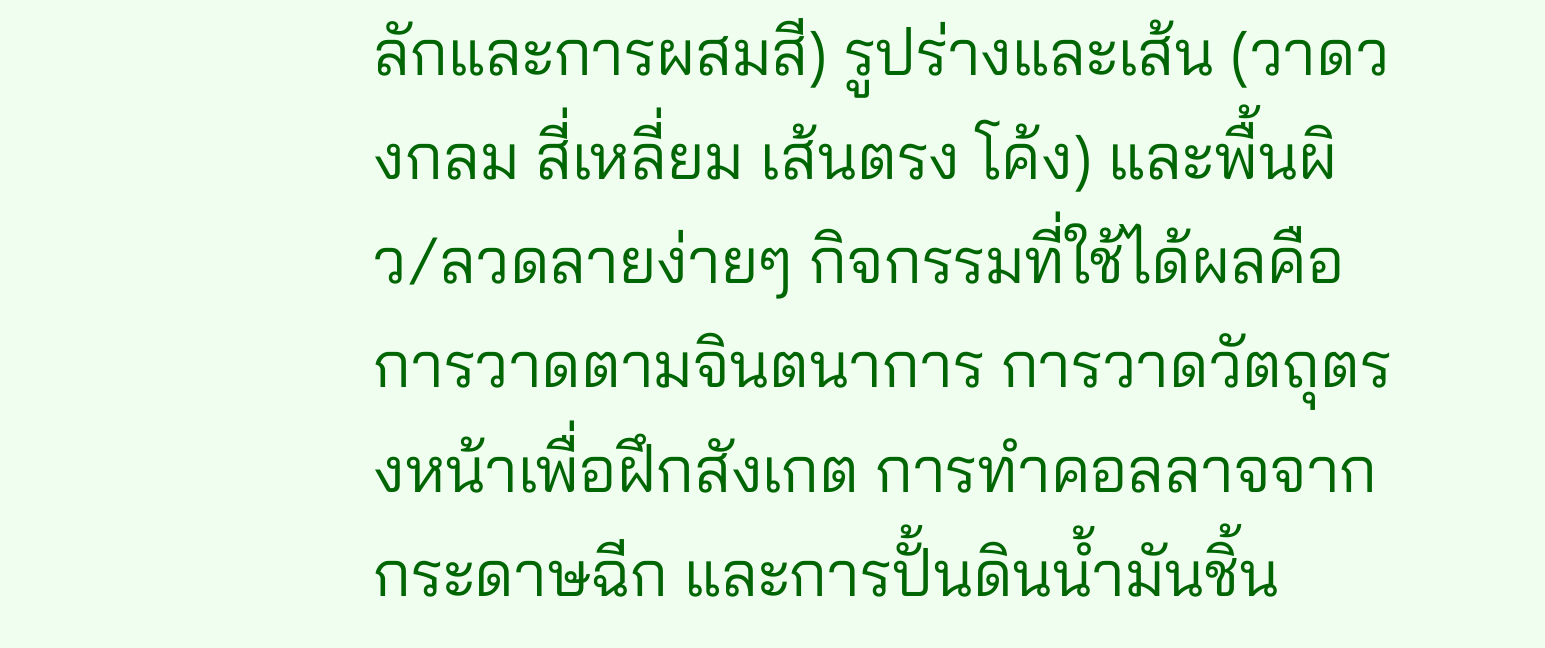ลักและการผสมสี) รูปร่างและเส้น (วาดวงกลม สี่เหลี่ยม เส้นตรง โค้ง) และพื้นผิว/ลวดลายง่ายๆ กิจกรรมที่ใช้ได้ผลคือการวาดตามจินตนาการ การวาดวัตถุตรงหน้าเพื่อฝึกสังเกต การทำคอลลาจจากกระดาษฉีก และการปั้นดินน้ำมันชิ้น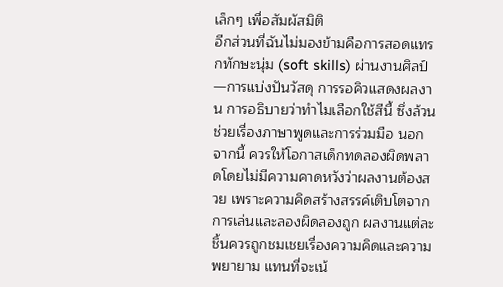เล็กๆ เพื่อสัมผัสมิติ
อีกส่วนที่ฉันไม่มองข้ามคือการสอดแทรกทักษะนุ่ม (soft skills) ผ่านงานศิลป์—การแบ่งปันวัสดุ การรอคิวแสดงผลงาน การอธิบายว่าทำไมเลือกใช้สีนี้ ซึ่งล้วนช่วยเรื่องภาษาพูดและการร่วมมือ นอกจากนี้ ควรให้โอกาสเด็กทดลองผิดพลาดโดยไม่มีความคาดหวังว่าผลงานต้องสวย เพราะความคิดสร้างสรรค์เติบโตจากการเล่นและลองผิดลองถูก ผลงานแต่ละชิ้นควรถูกชมเชยเรื่องความคิดและความพยายาม แทนที่จะเน้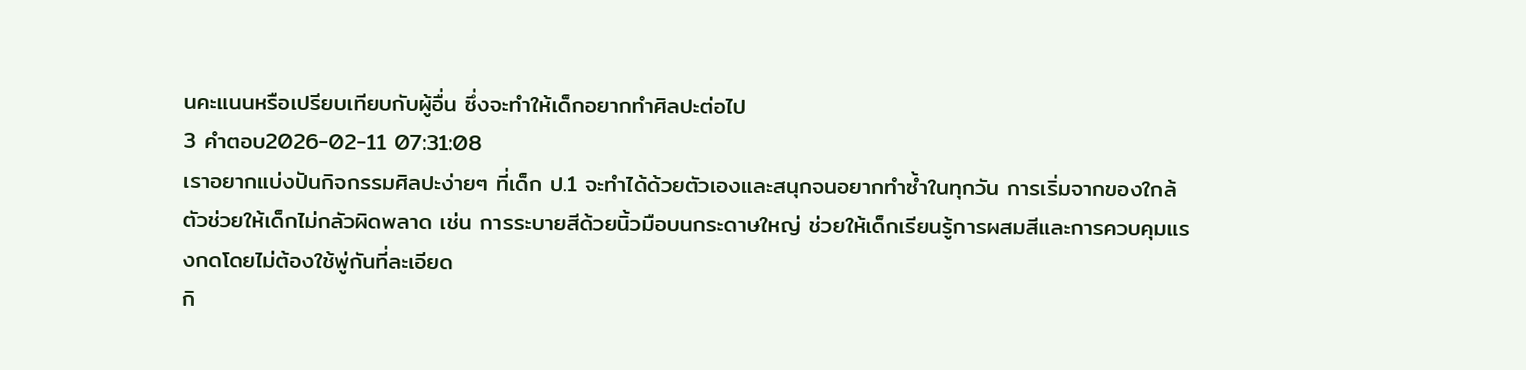นคะแนนหรือเปรียบเทียบกับผู้อื่น ซึ่งจะทำให้เด็กอยากทำศิลปะต่อไป
3 คำตอบ2026-02-11 07:31:08
เราอยากแบ่งปันกิจกรรมศิลปะง่ายๆ ที่เด็ก ป.1 จะทำได้ด้วยตัวเองและสนุกจนอยากทำซ้ำในทุกวัน การเริ่มจากของใกล้ตัวช่วยให้เด็กไม่กลัวผิดพลาด เช่น การระบายสีด้วยนิ้วมือบนกระดาษใหญ่ ช่วยให้เด็กเรียนรู้การผสมสีและการควบคุมแรงกดโดยไม่ต้องใช้พู่กันที่ละเอียด
กิ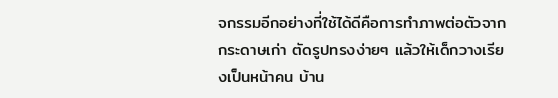จกรรมอีกอย่างที่ใช้ได้ดีคือการทำภาพต่อตัวจากกระดาษเก่า ตัดรูปทรงง่ายๆ แล้วให้เด็กวางเรียงเป็นหน้าคน บ้าน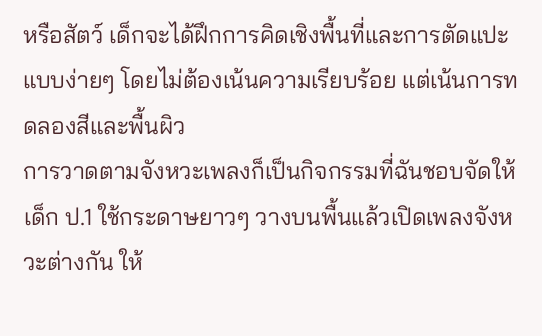หรือสัตว์ เด็กจะได้ฝึกการคิดเชิงพื้นที่และการตัดแปะแบบง่ายๆ โดยไม่ต้องเน้นความเรียบร้อย แต่เน้นการทดลองสีและพื้นผิว
การวาดตามจังหวะเพลงก็เป็นกิจกรรมที่ฉันชอบจัดให้เด็ก ป.1 ใช้กระดาษยาวๆ วางบนพื้นแล้วเปิดเพลงจังหวะต่างกัน ให้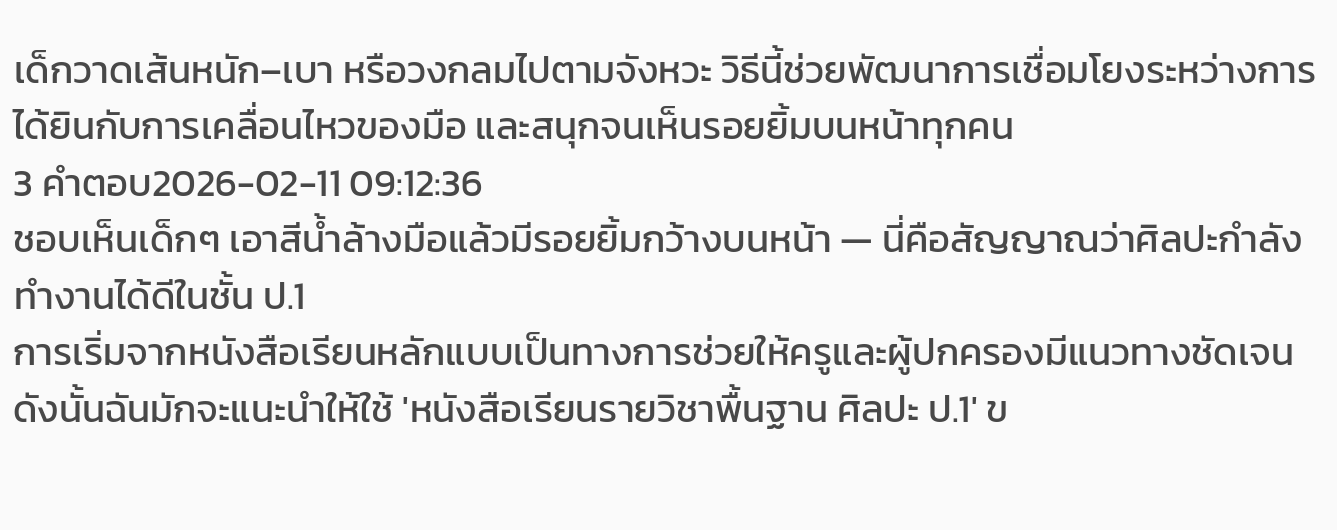เด็กวาดเส้นหนัก–เบา หรือวงกลมไปตามจังหวะ วิธีนี้ช่วยพัฒนาการเชื่อมโยงระหว่างการได้ยินกับการเคลื่อนไหวของมือ และสนุกจนเห็นรอยยิ้มบนหน้าทุกคน
3 คำตอบ2026-02-11 09:12:36
ชอบเห็นเด็กๆ เอาสีน้ำล้างมือแล้วมีรอยยิ้มกว้างบนหน้า — นี่คือสัญญาณว่าศิลปะกำลังทำงานได้ดีในชั้น ป.1
การเริ่มจากหนังสือเรียนหลักแบบเป็นทางการช่วยให้ครูและผู้ปกครองมีแนวทางชัดเจน ดังนั้นฉันมักจะแนะนำให้ใช้ 'หนังสือเรียนรายวิชาพื้นฐาน ศิลปะ ป.1' ข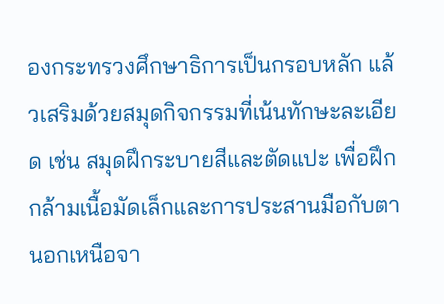องกระทรวงศึกษาธิการเป็นกรอบหลัก แล้วเสริมด้วยสมุดกิจกรรมที่เน้นทักษะละเอียด เช่น สมุดฝึกระบายสีและตัดแปะ เพื่อฝึกกล้ามเนื้อมัดเล็กและการประสานมือกับตา
นอกเหนือจา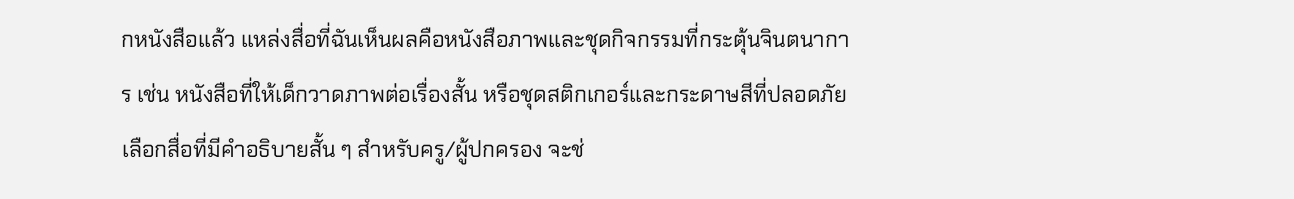กหนังสือแล้ว แหล่งสื่อที่ฉันเห็นผลคือหนังสือภาพและชุดกิจกรรมที่กระตุ้นจินตนาการ เช่น หนังสือที่ให้เด็กวาดภาพต่อเรื่องสั้น หรือชุดสติกเกอร์และกระดาษสีที่ปลอดภัย เลือกสื่อที่มีคำอธิบายสั้น ๆ สำหรับครู/ผู้ปกครอง จะช่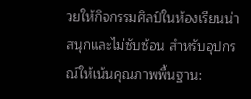วยให้กิจกรรมศิลป์ในห้องเรียนน่าสนุกและไม่ซับซ้อน สำหรับอุปกรณ์ให้เน้นคุณภาพพื้นฐาน: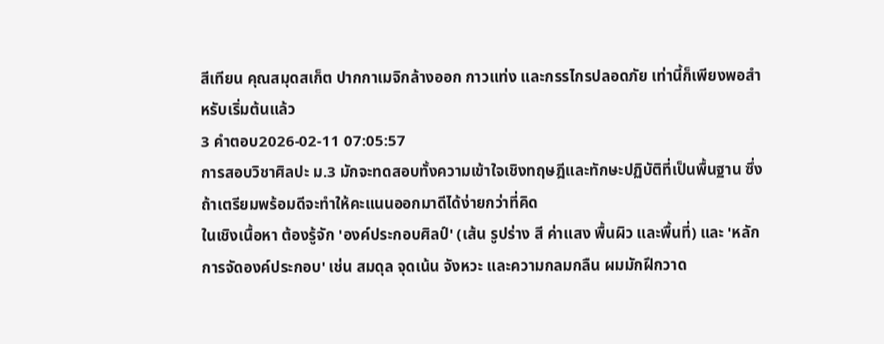สีเทียน คุณสมุดสเก็ต ปากกาเมจิกล้างออก กาวแท่ง และกรรไกรปลอดภัย เท่านี้ก็เพียงพอสำหรับเริ่มต้นแล้ว
3 คำตอบ2026-02-11 07:05:57
การสอบวิชาศิลปะ ม.3 มักจะทดสอบทั้งความเข้าใจเชิงทฤษฎีและทักษะปฏิบัติที่เป็นพื้นฐาน ซึ่งถ้าเตรียมพร้อมดีจะทำให้คะแนนออกมาดีได้ง่ายกว่าที่คิด
ในเชิงเนื้อหา ต้องรู้จัก 'องค์ประกอบศิลป์' (เส้น รูปร่าง สี ค่าแสง พื้นผิว และพื้นที่) และ 'หลักการจัดองค์ประกอบ' เช่น สมดุล จุดเน้น จังหวะ และความกลมกลืน ผมมักฝึกวาด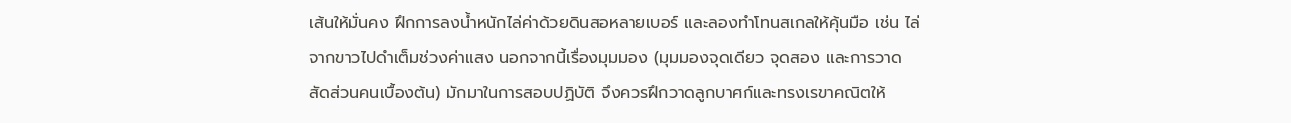เส้นให้มั่นคง ฝึกการลงน้ำหนักไล่ค่าด้วยดินสอหลายเบอร์ และลองทำโทนสเกลให้คุ้นมือ เช่น ไล่จากขาวไปดำเต็มช่วงค่าแสง นอกจากนี้เรื่องมุมมอง (มุมมองจุดเดียว จุดสอง และการวาดสัดส่วนคนเบื้องต้น) มักมาในการสอบปฏิบัติ จึงควรฝึกวาดลูกบาศก์และทรงเรขาคณิตให้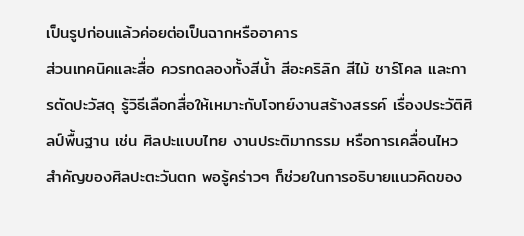เป็นรูปก่อนแล้วค่อยต่อเป็นฉากหรืออาคาร
ส่วนเทคนิคและสื่อ ควรทดลองทั้งสีน้ำ สีอะคริลิก สีไม้ ชาร์โคล และการตัดปะวัสดุ รู้วิธีเลือกสื่อให้เหมาะกับโจทย์งานสร้างสรรค์ เรื่องประวัติศิลป์พื้นฐาน เช่น ศิลปะแบบไทย งานประติมากรรม หรือการเคลื่อนไหวสำคัญของศิลปะตะวันตก พอรู้คร่าวๆ ก็ช่วยในการอธิบายแนวคิดของ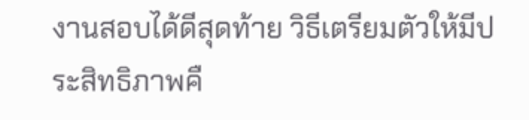งานสอบได้ดีสุดท้าย วิธีเตรียมตัวให้มีประสิทธิภาพคื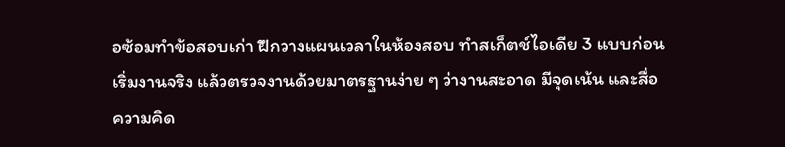อซ้อมทำข้อสอบเก่า ฝึกวางแผนเวลาในห้องสอบ ทำสเก็ตช์ไอเดีย 3 แบบก่อนเริ่มงานจริง แล้วตรวจงานด้วยมาตรฐานง่าย ๆ ว่างานสะอาด มีจุดเน้น และสื่อความคิด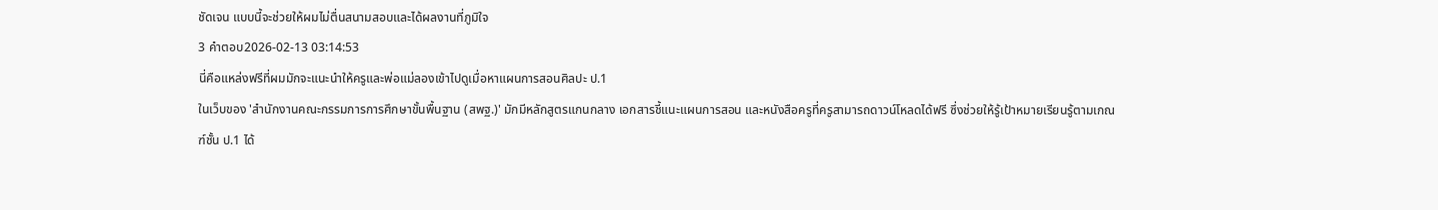ชัดเจน แบบนี้จะช่วยให้ผมไม่ตื่นสนามสอบและได้ผลงานที่ภูมิใจ
3 คำตอบ2026-02-13 03:14:53
นี่คือแหล่งฟรีที่ผมมักจะแนะนำให้ครูและพ่อแม่ลองเข้าไปดูเมื่อหาแผนการสอนศิลปะ ป.1
ในเว็บของ 'สำนักงานคณะกรรมการการศึกษาขั้นพื้นฐาน (สพฐ.)' มักมีหลักสูตรแกนกลาง เอกสารชี้แนะแผนการสอน และหนังสือครูที่ครูสามารถดาวน์โหลดได้ฟรี ซึ่งช่วยให้รู้เป้าหมายเรียนรู้ตามเกณฑ์ชั้น ป.1 ได้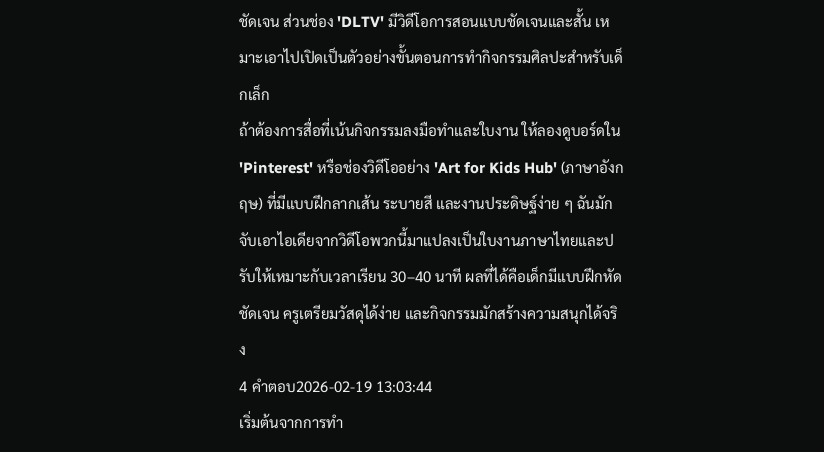ชัดเจน ส่วนช่อง 'DLTV' มีวิดีโอการสอนแบบชัดเจนและสั้น เหมาะเอาไปเปิดเป็นตัวอย่างขั้นตอนการทำกิจกรรมศิลปะสำหรับเด็กเล็ก
ถ้าต้องการสื่อที่เน้นกิจกรรมลงมือทำและใบงาน ให้ลองดูบอร์ดใน 'Pinterest' หรือช่องวิดีโออย่าง 'Art for Kids Hub' (ภาษาอังกฤษ) ที่มีแบบฝึกลากเส้น ระบายสี และงานประดิษฐ์ง่าย ๆ ฉันมักจับเอาไอเดียจากวิดีโอพวกนี้มาแปลงเป็นใบงานภาษาไทยและปรับให้เหมาะกับเวลาเรียน 30–40 นาที ผลที่ได้คือเด็กมีแบบฝึกหัดชัดเจน ครูเตรียมวัสดุได้ง่าย และกิจกรรมมักสร้างความสนุกได้จริง
4 คำตอบ2026-02-19 13:03:44
เริ่มต้นจากการทำ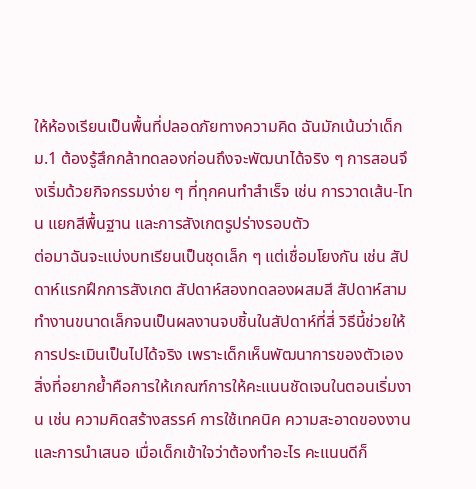ให้ห้องเรียนเป็นพื้นที่ปลอดภัยทางความคิด ฉันมักเน้นว่าเด็ก ม.1 ต้องรู้สึกกล้าทดลองก่อนถึงจะพัฒนาได้จริง ๆ การสอนจึงเริ่มด้วยกิจกรรมง่าย ๆ ที่ทุกคนทำสำเร็จ เช่น การวาดเส้น-โทน แยกสีพื้นฐาน และการสังเกตรูปร่างรอบตัว
ต่อมาฉันจะแบ่งบทเรียนเป็นชุดเล็ก ๆ แต่เชื่อมโยงกัน เช่น สัปดาห์แรกฝึกการสังเกต สัปดาห์สองทดลองผสมสี สัปดาห์สามทำงานขนาดเล็กจนเป็นผลงานจบชิ้นในสัปดาห์ที่สี่ วิธีนี้ช่วยให้การประเมินเป็นไปได้จริง เพราะเด็กเห็นพัฒนาการของตัวเอง
สิ่งที่อยากย้ำคือการให้เกณฑ์การให้คะแนนชัดเจนในตอนเริ่มงาน เช่น ความคิดสร้างสรรค์ การใช้เทคนิค ความสะอาดของงานและการนำเสนอ เมื่อเด็กเข้าใจว่าต้องทำอะไร คะแนนดีก็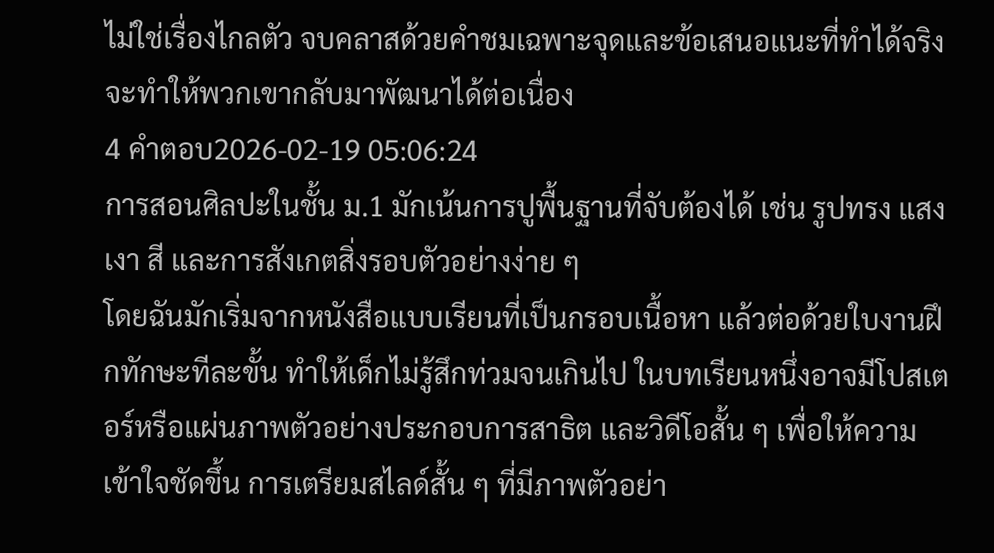ไม่ใช่เรื่องไกลตัว จบคลาสด้วยคำชมเฉพาะจุดและข้อเสนอแนะที่ทำได้จริง จะทำให้พวกเขากลับมาพัฒนาได้ต่อเนื่อง
4 คำตอบ2026-02-19 05:06:24
การสอนศิลปะในชั้น ม.1 มักเน้นการปูพื้นฐานที่จับต้องได้ เช่น รูปทรง แสงเงา สี และการสังเกตสิ่งรอบตัวอย่างง่าย ๆ
โดยฉันมักเริ่มจากหนังสือแบบเรียนที่เป็นกรอบเนื้อหา แล้วต่อด้วยใบงานฝึกทักษะทีละขั้น ทำให้เด็กไม่รู้สึกท่วมจนเกินไป ในบทเรียนหนึ่งอาจมีโปสเตอร์หรือแผ่นภาพตัวอย่างประกอบการสาธิต และวิดีโอสั้น ๆ เพื่อให้ความเข้าใจชัดขึ้น การเตรียมสไลด์สั้น ๆ ที่มีภาพตัวอย่า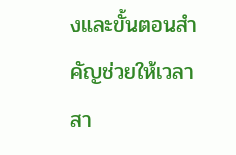งและขั้นตอนสำคัญช่วยให้เวลาสา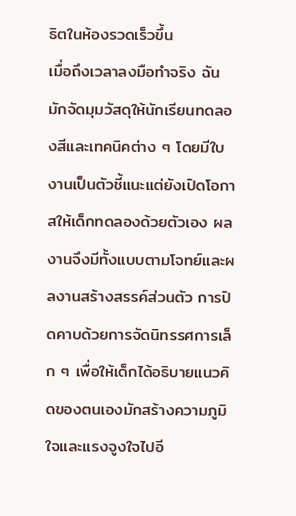ธิตในห้องรวดเร็วขึ้น
เมื่อถึงเวลาลงมือทำจริง ฉันมักจัดมุมวัสดุให้นักเรียนทดลองสีและเทคนิคต่าง ๆ โดยมีใบงานเป็นตัวชี้แนะแต่ยังเปิดโอกาสให้เด็กทดลองด้วยตัวเอง ผลงานจึงมีทั้งแบบตามโจทย์และผลงานสร้างสรรค์ส่วนตัว การปิดคาบด้วยการจัดนิทรรศการเล็ก ๆ เพื่อให้เด็กได้อธิบายแนวคิดของตนเองมักสร้างความภูมิใจและแรงจูงใจไปอี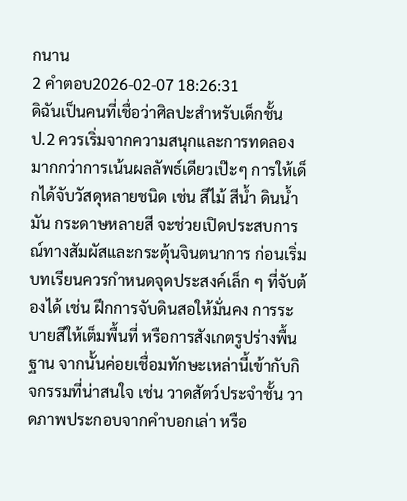กนาน
2 คำตอบ2026-02-07 18:26:31
ดิฉันเป็นคนที่เชื่อว่าศิลปะสำหรับเด็กชั้น ป.2 ควรเริ่มจากความสนุกและการทดลองมากกว่าการเน้นผลลัพธ์เดียวเป๊ะๆ การให้เด็กได้จับวัสดุหลายชนิด เช่น สีไม้ สีน้ำ ดินน้ำมัน กระดาษหลายสี จะช่วยเปิดประสบการณ์ทางสัมผัสและกระตุ้นจินตนาการ ก่อนเริ่มบทเรียนควรกำหนดจุดประสงค์เล็ก ๆ ที่จับต้องได้ เช่น ฝึกการจับดินสอให้มั่นคง การระบายสีให้เต็มพื้นที่ หรือการสังเกตรูปร่างพื้นฐาน จากนั้นค่อยเชื่อมทักษะเหล่านี้เข้ากับกิจกรรมที่น่าสนใจ เช่น วาดสัตว์ประจำชั้น วาดภาพประกอบจากคำบอกเล่า หรือ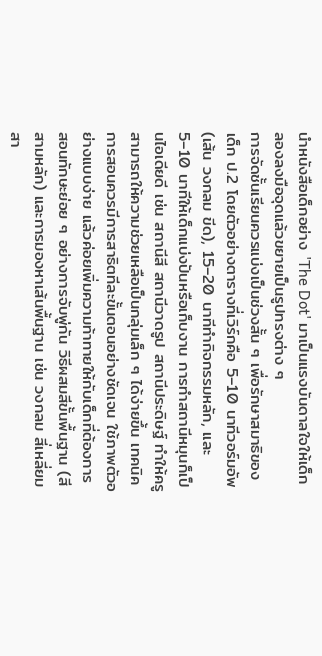นำหนังสือเด็กอย่าง 'The Dot' มาเป็นแรงบันดาลใจให้เด็กลองลงมือจุดแล้วขยายเป็นรูปทรงต่าง ๆ
การจัดชั้นเรียนควรแบ่งเป็นช่วงสั้น ๆ เพื่อรักษาสมาธิของเด็ก ป.2 โดยตัวอย่างตารางที่เวิร์กคือ 5–10 นาทีวอร์มอัพ (เส้น วงกลม ขีด), 15–20 นาทีทำกิจกรรมหลัก, และ 5–10 นาทีให้เด็กแบ่งปันหรือเก็บงาน การทำสถานีหมุนก็เป็นไอเดียดี เช่น สถานีสี สถานีวาดรูป สถานีประดิษฐ์ ทำให้ครูสามารถให้ความช่วยเหลือเป็นกลุ่มเล็ก ๆ ได้ง่ายขึ้น เทคนิคการสอนควรมีการสาธิตทีละขั้นตอนอย่างชัดเจน ใช้ภาพตัวอย่างแบบง่าย แล้วค่อยเพิ่มความท้าทายให้กับเด็กที่ต้องการ สอนทักษะย่อย ๆ อย่างการจับพู่กัน วิธีผสมสีขั้นพื้นฐาน (สีสามหลัก) และการมองหาเส้นพื้นฐาน เช่น วงกลม สี่เหลี่ยม สา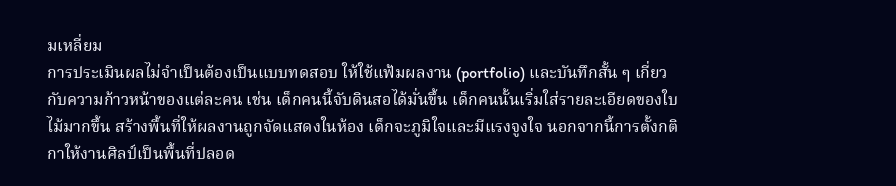มเหลี่ยม
การประเมินผลไม่จำเป็นต้องเป็นแบบทดสอบ ให้ใช้แฟ้มผลงาน (portfolio) และบันทึกสั้น ๆ เกี่ยวกับความก้าวหน้าของแต่ละคน เช่น เด็กคนนี้จับดินสอได้มั่นขึ้น เด็กคนนั้นเริ่มใส่รายละเอียดของใบไม้มากขึ้น สร้างพื้นที่ให้ผลงานถูกจัดแสดงในห้อง เด็กจะภูมิใจและมีแรงจูงใจ นอกจากนี้การตั้งกติกาให้งานศิลป์เป็นพื้นที่ปลอด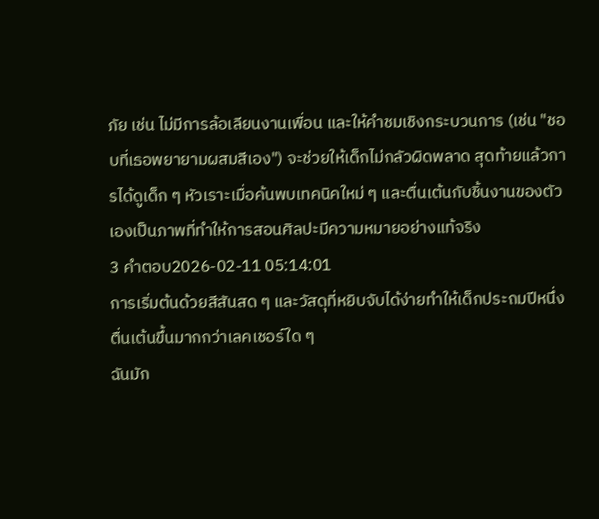ภัย เช่น ไม่มีการล้อเลียนงานเพื่อน และให้คำชมเชิงกระบวนการ (เช่น "ชอบที่เธอพยายามผสมสีเอง") จะช่วยให้เด็กไม่กลัวผิดพลาด สุดท้ายแล้วการได้ดูเด็ก ๆ หัวเราะเมื่อค้นพบเทคนิคใหม่ ๆ และตื่นเต้นกับชิ้นงานของตัวเองเป็นภาพที่ทำให้การสอนศิลปะมีความหมายอย่างแท้จริง
3 คำตอบ2026-02-11 05:14:01
การเริ่มต้นด้วยสีสันสด ๆ และวัสดุที่หยิบจับได้ง่ายทำให้เด็กประถมปีหนึ่งตื่นเต้นขึ้นมากกว่าเลคเชอร์ใด ๆ
ฉันมัก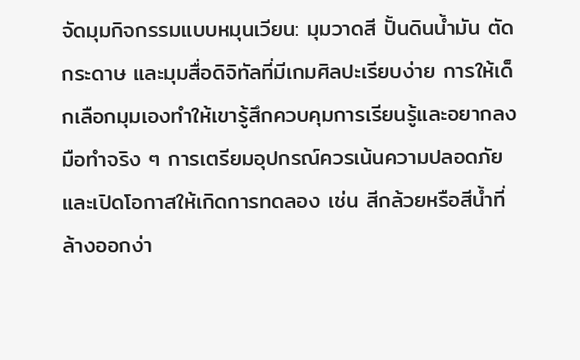จัดมุมกิจกรรมแบบหมุนเวียน: มุมวาดสี ปั้นดินน้ำมัน ตัดกระดาษ และมุมสื่อดิจิทัลที่มีเกมศิลปะเรียบง่าย การให้เด็กเลือกมุมเองทำให้เขารู้สึกควบคุมการเรียนรู้และอยากลงมือทำจริง ๆ การเตรียมอุปกรณ์ควรเน้นความปลอดภัยและเปิดโอกาสให้เกิดการทดลอง เช่น สีกล้วยหรือสีน้ำที่ล้างออกง่า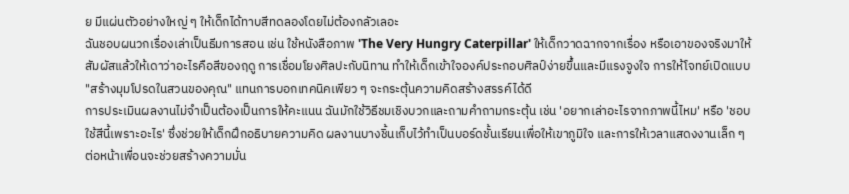ย มีแผ่นตัวอย่างใหญ่ ๆ ให้เด็กได้ทาบสีทดลองโดยไม่ต้องกลัวเลอะ
ฉันชอบผนวกเรื่องเล่าเป็นธีมการสอน เช่น ใช้หนังสือภาพ 'The Very Hungry Caterpillar' ให้เด็กวาดฉากจากเรื่อง หรือเอาของจริงมาให้สัมผัสแล้วให้เดาว่าอะไรคือสีของฤดู การเชื่อมโยงศิลปะกับนิทาน ทำให้เด็กเข้าใจองค์ประกอบศิลป์ง่ายขึ้นและมีแรงจูงใจ การให้โจทย์เปิดแบบ "สร้างมุมโปรดในสวนของคุณ" แทนการบอกเทคนิคเพียว ๆ จะกระตุ้นความคิดสร้างสรรค์ได้ดี
การประเมินผลงานไม่จำเป็นต้องเป็นการให้คะแนน ฉันมักใช้วิธีชมเชิงบวกและถามคำถามกระตุ้น เช่น 'อยากเล่าอะไรจากภาพนี้ไหม' หรือ 'ชอบใช้สีนี้เพราะอะไร' ซึ่งช่วยให้เด็กฝึกอธิบายความคิด ผลงานบางชิ้นเก็บไว้ทำเป็นบอร์ดชั้นเรียนเพื่อให้เขาภูมิใจ และการให้เวลาแสดงงานเล็ก ๆ ต่อหน้าเพื่อนจะช่วยสร้างความมั่น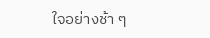ใจอย่างช้า ๆ